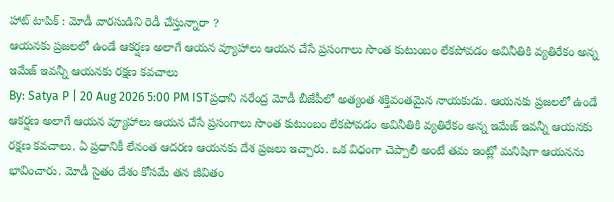హాట్ టాపిక్ : మోడీ వారసుడిని రెడీ చేస్తున్నారా ?
ఆయనకు ప్రజలలో ఉండే ఆకర్షణ అలాగే ఆయన వ్యూహాలు ఆయన చేసే ప్రసంగాలు సొంత కుటుంబం లేకపోవడం అవినీతికి వ్యతిరేకం అన్న ఇమేజ్ ఇవన్నీ ఆయనకు రక్షణ కవచాలు
By: Satya P | 20 Aug 2026 5:00 PM ISTప్రధాని నరేంద్ర మోడీ బీజేపీలో అత్యంత శక్తివంతమైన నాయకుడు. ఆయనకు ప్రజలలో ఉండే ఆకర్షణ అలాగే ఆయన వ్యూహాలు ఆయన చేసే ప్రసంగాలు సొంత కుటుంబం లేకపోవడం అవినీతికి వ్యతిరేకం అన్న ఇమేజ్ ఇవన్నీ ఆయనకు రక్షణ కవచాలు. ఏ ప్రధానికీ లేనంత ఆదరణ ఆయనకు దేశ ప్రజలు ఇచ్చారు. ఒక విధంగా చెప్పాలీ అంటే తమ ఇంట్లో మనిషిగా ఆయనను భావించారు. మోడీ సైతం దేశం కోసమే తన జీవితం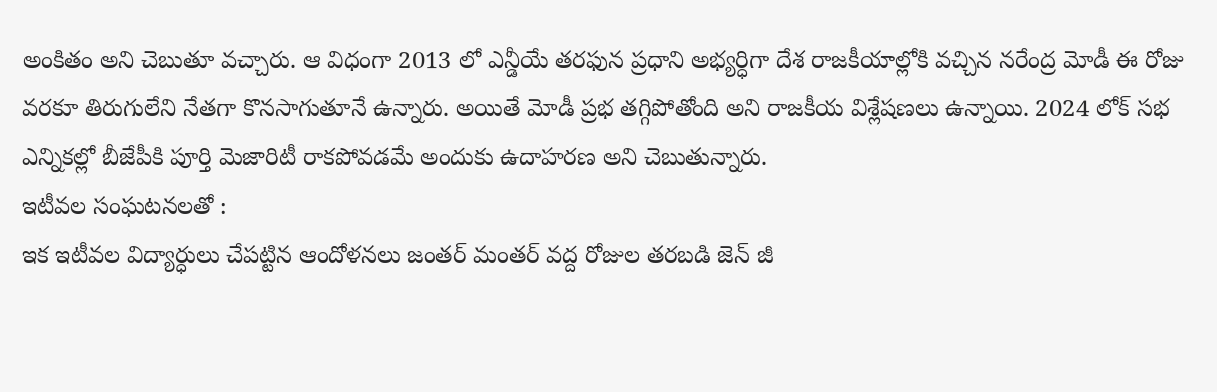అంకితం అని చెబుతూ వచ్చారు. ఆ విధంగా 2013 లో ఎన్డీయే తరఫున ప్రధాని అభ్యర్ధిగా దేశ రాజకీయాల్లోకి వచ్చిన నరేంద్ర మోడీ ఈ రోజు వరకూ తిరుగులేని నేతగా కొనసాగుతూనే ఉన్నారు. అయితే మోడీ ప్రభ తగ్గిపోతోంది అని రాజకీయ విశ్లేషణలు ఉన్నాయి. 2024 లోక్ సభ ఎన్నికల్లో బీజేపీకి పూర్తి మెజారిటీ రాకపోవడమే అందుకు ఉదాహరణ అని చెబుతున్నారు.
ఇటీవల సంఘటనలతో :
ఇక ఇటీవల విద్యార్ధులు చేపట్టిన ఆందోళనలు జంతర్ మంతర్ వద్ద రోజుల తరబడి జెన్ జీ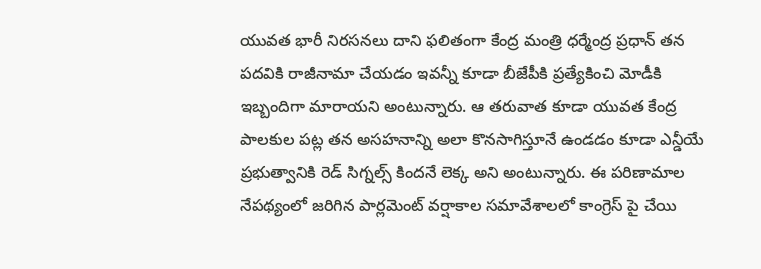యువత భారీ నిరసనలు దాని ఫలితంగా కేంద్ర మంత్రి ధర్మేంద్ర ప్రధాన్ తన పదవికి రాజీనామా చేయడం ఇవన్నీ కూడా బీజేపీకి ప్రత్యేకించి మోడీకి ఇబ్బందిగా మారాయని అంటున్నారు. ఆ తరువాత కూడా యువత కేంద్ర పాలకుల పట్ల తన అసహనాన్ని అలా కొనసాగిస్తూనే ఉండడం కూడా ఎన్డీయే ప్రభుత్వానికి రెడ్ సిగ్నల్స్ కిందనే లెక్క అని అంటున్నారు. ఈ పరిణామాల నేపథ్యంలో జరిగిన పార్లమెంట్ వర్షాకాల సమావేశాలలో కాంగ్రెస్ పై చేయి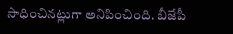సాధించినట్లుగా అనిపించింది. బీజేపీ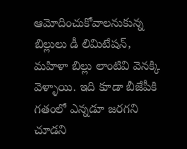ఆమోదించుకోవాలనుకున్న బిల్లులు డీ లిమిటేషన్, మహిళా బిల్లు లాంటివి వెనక్కి వెళ్ళాయి. ఇది కూడా బీజేపీకి గతంలో ఎన్నడూ జరగని చూడని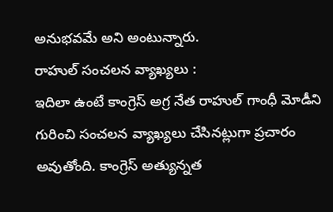అనుభవమే అని అంటున్నారు.
రాహుల్ సంచలన వ్యాఖ్యలు :
ఇదిలా ఉంటే కాంగ్రెస్ అగ్ర నేత రాహుల్ గాంధీ మోడీని గురించి సంచలన వ్యాఖ్యలు చేసినట్లుగా ప్రచారం అవుతోంది. కాంగ్రెస్ అత్యున్నత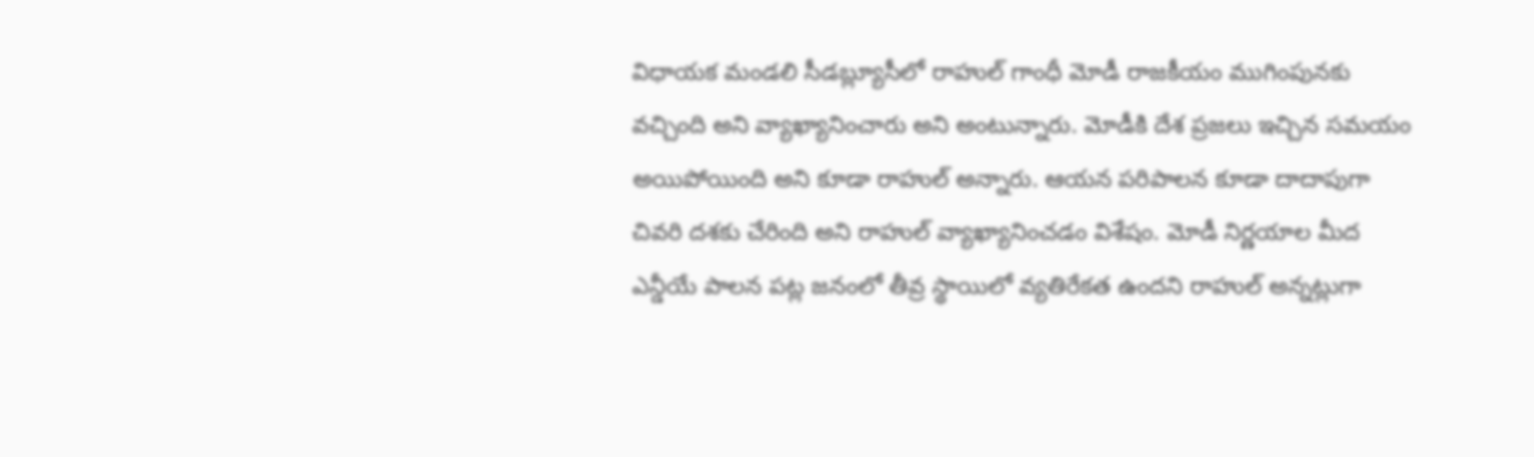విధాయక మండలి సీడబ్ల్యూసీలో రాహుల్ గాంధీ మోడీ రాజకీయం ముగింపునకు వచ్చింది అని వ్యాఖ్యానించారు అని అంటున్నారు. మోడీకి దేశ ప్రజలు ఇచ్చిన సమయం అయిపోయింది అని కూడా రాహుల్ అన్నారు. ఆయన పరిపాలన కూడా దాదాపుగా చివరి దశకు చేరింది అని రాహుల్ వ్యాఖ్యానించడం విశేషం. మోడీ నిర్ణయాల మీద ఎన్డీయే పాలన పట్ల జనంలో తీవ్ర స్థాయిలో వ్యతిరేకత ఉందని రాహుల్ అన్నట్లుగా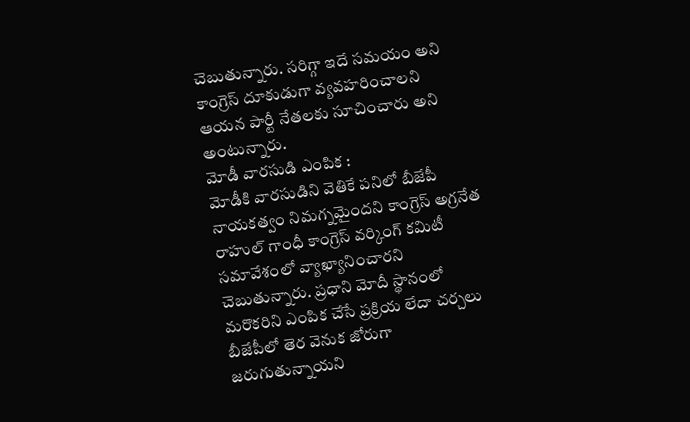చెబుతున్నారు. సరిగ్గా ఇదే సమయం అని కాంగ్రెస్ దూకుడుగా వ్యవహరించాలని ఆయన పార్టీ నేతలకు సూచించారు అని అంటున్నారు.
మోడీ వారసుడి ఎంపిక :
మోడీకి వారసుడిని వెతికే పనిలో బీజేపీ నాయకత్వం నిమగ్నమైందని కాంగ్రెస్ అగ్రనేత రాహుల్ గాంధీ కాంగ్రెస్ వర్కింగ్ కమిటీ సమావేశంలో వ్యాఖ్యానించారని చెబుతున్నారు. ప్రధాని మోదీ స్థానంలో మరొకరిని ఎంపిక చేసే ప్రక్రియ లేదా చర్చలు బీజేపీలో తెర వెనుక జోరుగా జరుగుతున్నాయని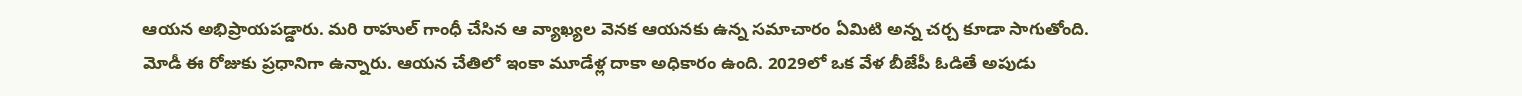ఆయన అభిప్రాయపడ్డారు. మరి రాహుల్ గాంధీ చేసిన ఆ వ్యాఖ్యల వెనక ఆయనకు ఉన్న సమాచారం ఏమిటి అన్న చర్చ కూడా సాగుతోంది. మోడీ ఈ రోజుకు ప్రధానిగా ఉన్నారు. ఆయన చేతిలో ఇంకా మూడేళ్ల దాకా అధికారం ఉంది. 2029లో ఒక వేళ బీజేపీ ఓడితే అపుడు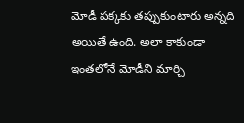మోడీ పక్కకు తప్పుకుంటారు అన్నది అయితే ఉంది. అలా కాకుండా ఇంతలోనే మోడీని మార్చి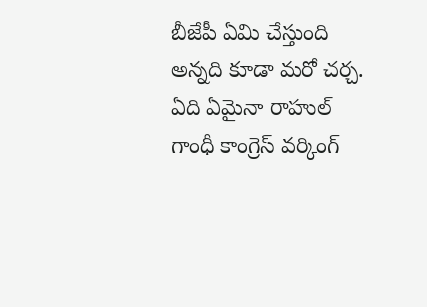బీజేపీ ఏమి చేస్తుంది అన్నది కూడా మరో చర్చ. ఏది ఏమైనా రాహుల్ గాంధీ కాంగ్రెస్ వర్కింగ్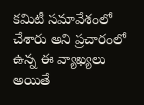కమిటీ సమావేశంలో చేశారు అని ప్రచారంలో ఉన్న ఈ వ్యాఖ్యలు అయితే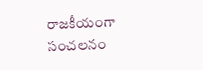రాజకీయంగా సంచలనం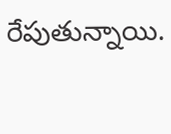రేపుతున్నాయి.